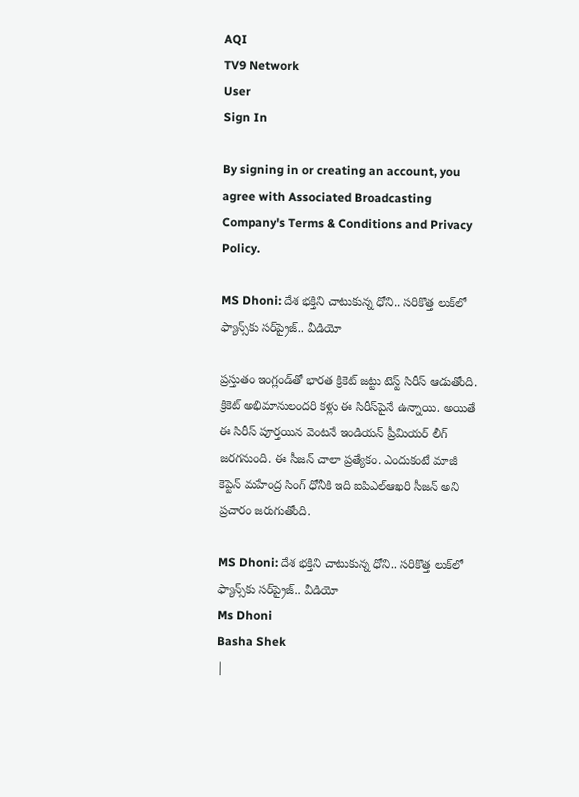AQI
TV9 Network
User
Sign In

By signing in or creating an account, you agree with Associated Broadcasting Company's Terms & Conditions and Privacy Policy.

MS Dhoni: దేశ భక్తిని చాటుకున్న ధోని.. సరికొత్త లుక్‌లో ఫ్యాన్స్‌కు సర్‌ప్రైజ్.. వీడియో

ప్రస్తుతం ఇంగ్లండ్‌తో భారత క్రికెట్ జట్టు టెస్ట్ సిరీస్ ఆడుతోంది. క్రికెట్ అభిమానులందరి కళ్లు ఈ సిరీస్‌పైనే ఉన్నాయి. అయితే ఈ సిరీస్ పూర్తయిన వెంటనే ఇండియన్ ప్రీమియర్ లీగ్ జరగనుంది. ఈ సీజన్‌ చాలా ప్రత్యేకం. ఎందుకంటే మాజీ కెప్టెన్ మహేంద్ర సింగ్ ధోనీకి ఇది ఐపిఎల్ఆఖరి సీజన్ అని ప్రచారం జరుగుతోంది.

MS Dhoni: దేశ భక్తిని చాటుకున్న ధోని.. సరికొత్త లుక్‌లో ఫ్యాన్స్‌కు సర్‌ప్రైజ్.. వీడియో
Ms Dhoni
Basha Shek
|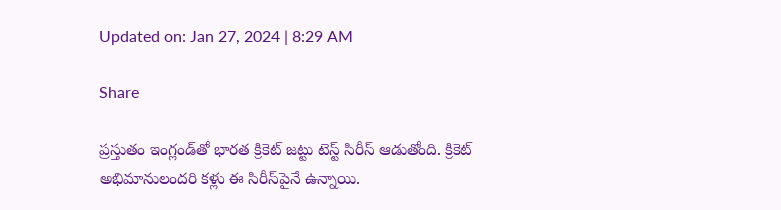Updated on: Jan 27, 2024 | 8:29 AM

Share

ప్రస్తుతం ఇంగ్లండ్‌తో భారత క్రికెట్ జట్టు టెస్ట్ సిరీస్ ఆడుతోంది. క్రికెట్ అభిమానులందరి కళ్లు ఈ సిరీస్‌పైనే ఉన్నాయి.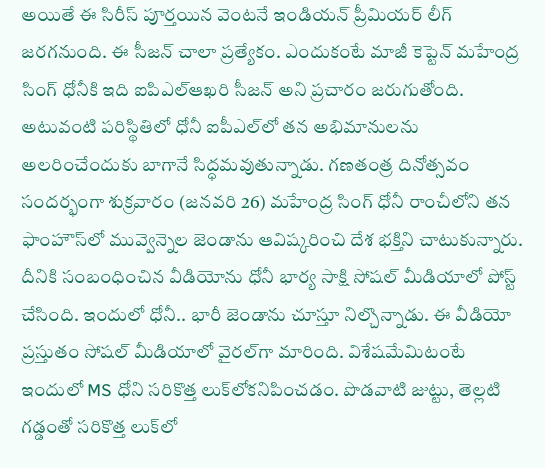అయితే ఈ సిరీస్ పూర్తయిన వెంటనే ఇండియన్ ప్రీమియర్ లీగ్ జరగనుంది. ఈ సీజన్‌ చాలా ప్రత్యేకం. ఎందుకంటే మాజీ కెప్టెన్ మహేంద్ర సింగ్ ధోనీకి ఇది ఐపిఎల్ఆఖరి సీజన్ అని ప్రచారం జరుగుతోంది. అటువంటి పరిస్థితిలో ధోనీ ఐపీఎల్‌లో తన అభిమానులను అలరించేందుకు బాగానే సిద్ధమవుతున్నాడు. గణతంత్ర దినోత్సవం సందర్భంగా శుక్రవారం (జనవరి 26) మహేంద్ర సింగ్ ధోనీ రాంచీలోని తన ఫాంహౌస్‌లో మువ్వెన్నెల జెండాను ఆవిష్కరించి దేశ భక్తిని చాటుకున్నారు. దీనికి సంబంధించిన వీడియోను ధోనీ భార్య సాక్షి సోషల్ మీడియాలో పోస్ట్ చేసింది. ఇందులో ధోనీ.. భారీ జెండాను చూస్తూ నిల్చొన్నాడు. ఈ వీడియో ప్రస్తుతం సోషల్‌ మీడియాలో వైరల్‌గా మారింది. విశేషమేమిటంటే ఇందులో MS ధోని సరికొత్త లుక్‌లోకనిపించడం. పొడవాటి జుట్టు, తెల్లటి గడ్డంతో సరికొత్త లుక్‌లో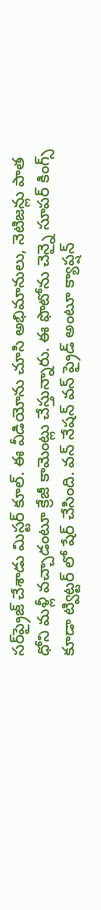సర్‌ప్రైజ్‌ చేశాడు మిస్టర్‌ కూల్‌. ఈ వీడియోను చూసి అభిమానులు, నెటిజన్లు పాత ధోని మళ్లీ వచ్చాడంటూ క్రేజీ కామెంట్లు చేస్తున్నారు. ఈ ఫొటోను చెన్నై సూపర్ కింగ్స్ కూడా ట్విట్టర్ లో షేర్ చేసింది. వన్ నేషన్ వన్ ప్రైడ్ అంటూ క్యాప్షన్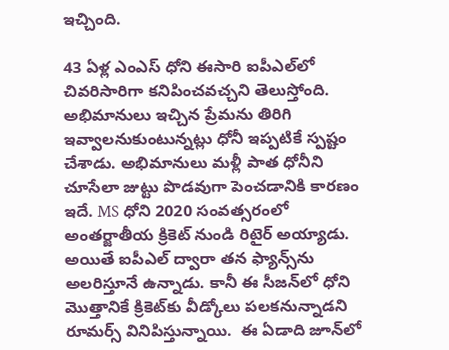ఇచ్చింది.

43 ఏళ్ల ఎంఎస్ ధోని ఈసారి ఐపీఎల్‌లో చివరిసారిగా కనిపించవచ్చని తెలుస్తోంది. అభిమానులు ఇచ్చిన ప్రేమను తిరిగి ఇవ్వాలనుకుంటున్నట్లు ధోనీ ఇప్పటికే స్పష్టం చేశాడు. అభిమానులు మళ్లీ పాత ధోనీని చూసేలా జుట్టు పొడవుగా పెంచడానికి కారణం ఇదే. MS ధోని 2020 సంవత్సరంలో అంతర్జాతీయ క్రికెట్ నుండి రిటైర్ అయ్యాడు. అయితే ఐపీఎల్‌ ద్వారా తన ఫ్యాన్స్‌ను అలరిస్తూనే ఉన్నాడు. కానీ ఈ సీజన్‌లో ధోని మొత్తానికే క్రికెట్‌కు వీడ్కోలు పలకనున్నాడని రూమర్స్‌ వినిపిస్తున్నాయి.  ఈ ఏడాది జూన్‌లో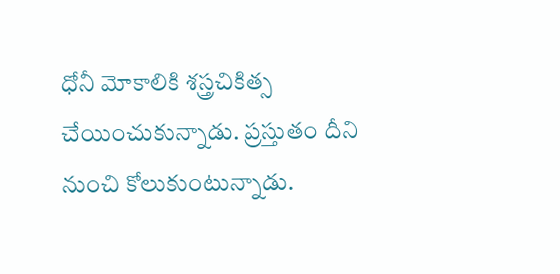ధోనీ మోకాలికి శస్త్రచికిత్స చేయించుకున్నాడు. ప్రస్తుతం దీని నుంచి కోలుకుంటున్నాడు.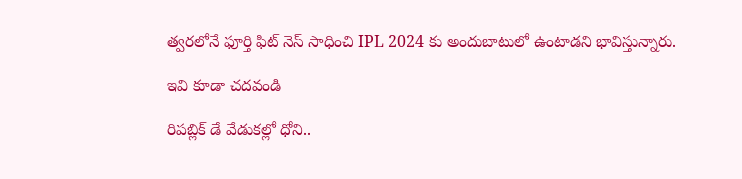త్వరలోనే ఫూర్తి ఫిట్ నెస్ సాధించి IPL 2024 కు అందుబాటులో ఉంటాడని భావిస్తున్నారు.

ఇవి కూడా చదవండి

రిపబ్లిక్ డే వేడుకల్లో ధోని..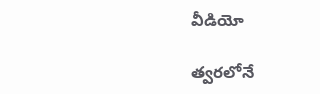వీడియో

త్వరలోనే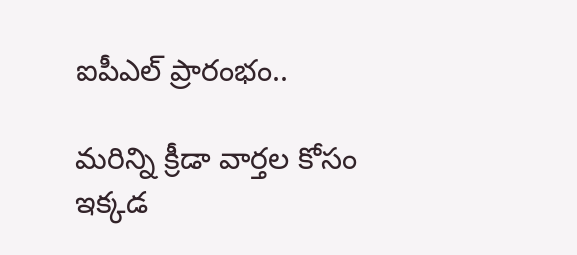ఐపీఎల్ ప్రారంభం..

మరిన్ని క్రీడా వార్తల కోసం ఇక్కడ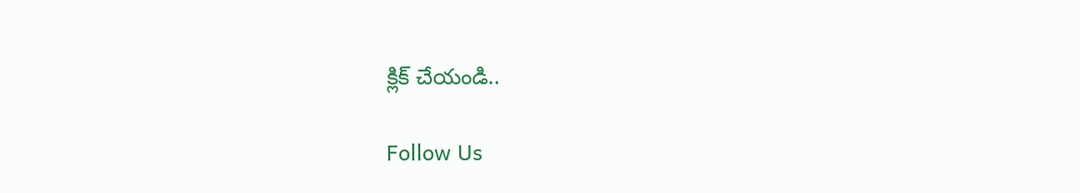క్లిక్ చేయండి..

Follow Us